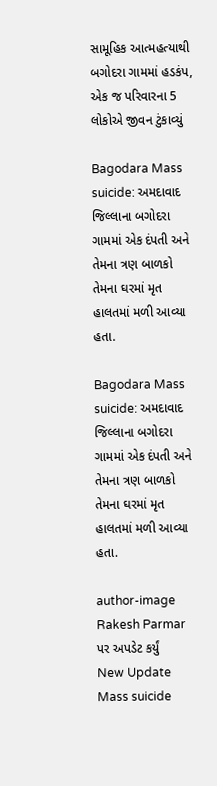સામૂહિક આત્મહત્યાથી બગોદરા ગામમાં હડકંપ, એક જ પરિવારના 5 લોકોએ જીવન ટુંકાવ્યું

Bagodara Mass suicide: અમદાવાદ જિલ્લાના બગોદરા ગામમાં એક દંપતી અને તેમના ત્રણ બાળકો તેમના ઘરમાં મૃત હાલતમાં મળી આવ્યા હતા.

Bagodara Mass suicide: અમદાવાદ જિલ્લાના બગોદરા ગામમાં એક દંપતી અને તેમના ત્રણ બાળકો તેમના ઘરમાં મૃત હાલતમાં મળી આવ્યા હતા.

author-image
Rakesh Parmar
પર અપડેટ કર્યું
New Update
Mass suicide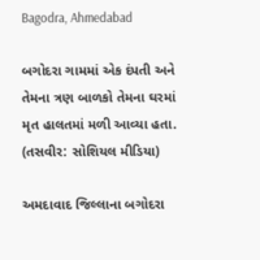Bagodra, Ahmedabad

બગોદરા ગામમાં એક દંપતી અને તેમના ત્રણ બાળકો તેમના ઘરમાં મૃત હાલતમાં મળી આવ્યા હતા. (તસવીર: સોશિયલ મીડિયા)

અમદાવાદ જિલ્લાના બગોદરા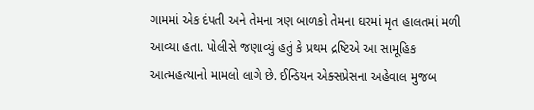ગામમાં એક દંપતી અને તેમના ત્રણ બાળકો તેમના ઘરમાં મૃત હાલતમાં મળી આવ્યા હતા. પોલીસે જણાવ્યું હતું કે પ્રથમ દ્રષ્ટિએ આ સામૂહિક આત્મહત્યાનો મામલો લાગે છે. ઈન્ડિયન એક્સપ્રેસના અહેવાલ મુજબ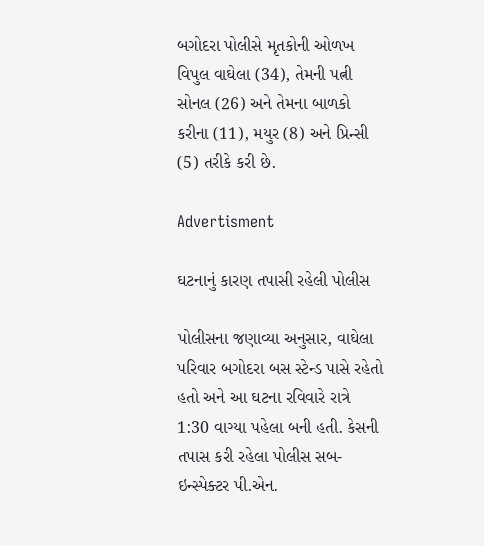બગોદરા પોલીસે મૃતકોની ઓળખ વિપુલ વાઘેલા (34), તેમની પત્ની સોનલ (26) અને તેમના બાળકો કરીના (11), મયુર (8) અને પ્રિન્સી (5) તરીકે કરી છે.

Advertisment

ઘટનાનું કારણ તપાસી રહેલી પોલીસ

પોલીસના જણાવ્યા અનુસાર, વાઘેલા પરિવાર બગોદરા બસ સ્ટેન્ડ પાસે રહેતો હતો અને આ ઘટના રવિવારે રાત્રે 1:30 વાગ્યા પહેલા બની હતી. કેસની તપાસ કરી રહેલા પોલીસ સબ-ઇન્સ્પેક્ટર પી.એન.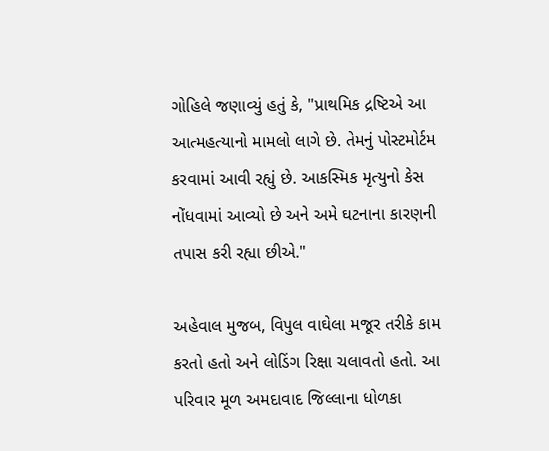ગોહિલે જણાવ્યું હતું કે, "પ્રાથમિક દ્રષ્ટિએ આ આત્મહત્યાનો મામલો લાગે છે. તેમનું પોસ્ટમોર્ટમ કરવામાં આવી રહ્યું છે. આકસ્મિક મૃત્યુનો કેસ નોંધવામાં આવ્યો છે અને અમે ઘટનાના કારણની તપાસ કરી રહ્યા છીએ."

અહેવાલ મુજબ, વિપુલ વાઘેલા મજૂર તરીકે કામ કરતો હતો અને લોડિંગ રિક્ષા ચલાવતો હતો. આ પરિવાર મૂળ અમદાવાદ જિલ્લાના ધોળકા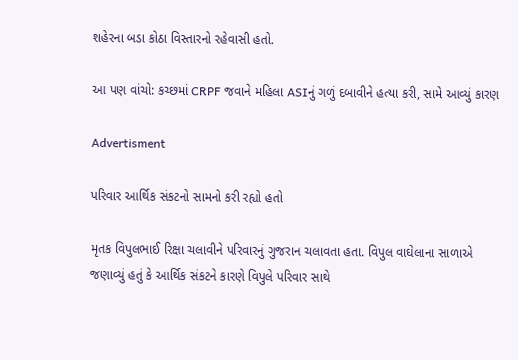શહેરના બડા કોઠા વિસ્તારનો રહેવાસી હતો.

આ પણ વાંચો: કચ્છમાં CRPF જવાને મહિલા ASIનું ગળું દબાવીને હત્યા કરી, સામે આવ્યું કારણ

Advertisment

પરિવાર આર્થિક સંકટનો સામનો કરી રહ્યો હતો

મૃતક વિપુલભાઈ રિક્ષા ચલાવીને પરિવારનું ગુજરાન ચલાવતા હતા. વિપુલ વાઘેલાના સાળાએ જણાવ્યું હતું કે આર્થિક સંકટને કારણે વિપુલે પરિવાર સાથે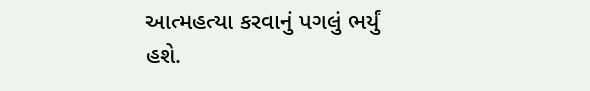આત્મહત્યા કરવાનું પગલું ભર્યું હશે.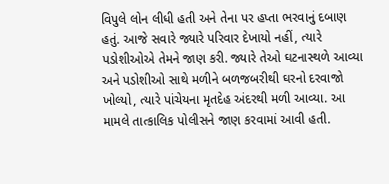વિપુલે લોન લીધી હતી અને તેના પર હપ્તા ભરવાનું દબાણ હતું. આજે સવારે જ્યારે પરિવાર દેખાયો નહીં, ત્યારે પડોશીઓએ તેમને જાણ કરી. જ્યારે તેઓ ઘટનાસ્થળે આવ્યા અને પડોશીઓ સાથે મળીને બળજબરીથી ઘરનો દરવાજો ખોલ્યો, ત્યારે પાંચેયના મૃતદેહ અંદરથી મળી આવ્યા. આ મામલે તાત્કાલિક પોલીસને જાણ કરવામાં આવી હતી.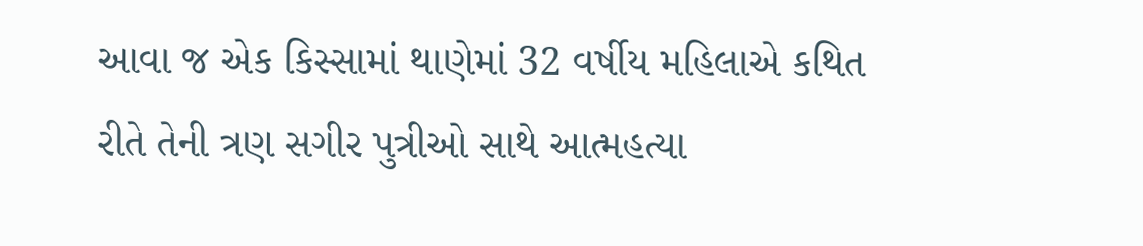આવા જ એક કિસ્સામાં થાણેમાં 32 વર્ષીય મહિલાએ કથિત રીતે તેની ત્રણ સગીર પુત્રીઓ સાથે આત્મહત્યા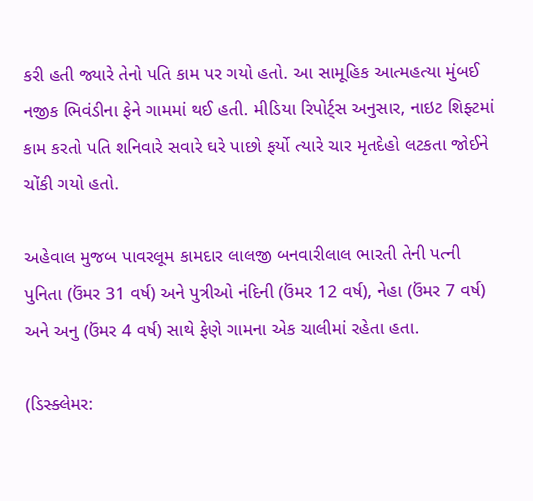કરી હતી જ્યારે તેનો પતિ કામ પર ગયો હતો. આ સામૂહિક આત્મહત્યા મુંબઈ નજીક ભિવંડીના ફેને ગામમાં થઈ હતી. મીડિયા રિપોર્ટ્સ અનુસાર, નાઇટ શિફ્ટમાં કામ કરતો પતિ શનિવારે સવારે ઘરે પાછો ફર્યો ત્યારે ચાર મૃતદેહો લટકતા જોઈને ચોંકી ગયો હતો.

અહેવાલ મુજબ પાવરલૂમ કામદાર લાલજી બનવારીલાલ ભારતી તેની પત્ની પુનિતા (ઉંમર 31 વર્ષ) અને પુત્રીઓ નંદિની (ઉંમર 12 વર્ષ), નેહા (ઉંમર 7 વર્ષ) અને અનુ (ઉંમર 4 વર્ષ) સાથે ફેણે ગામના એક ચાલીમાં રહેતા હતા.

(ડિસ્ક્લેમર: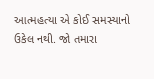આત્મહત્યા એ કોઈ સમસ્યાનો ઉકેલ નથી. જો તમારા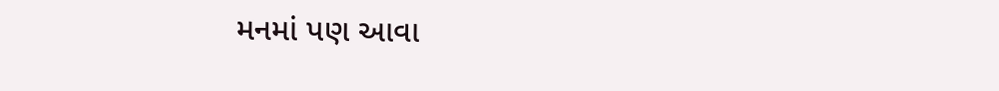મનમાં પણ આવા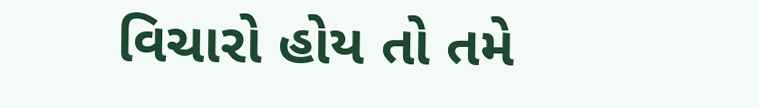વિચારો હોય તો તમે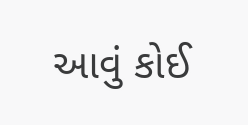આવું કોઈ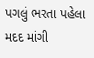પગલું ભરતા પહેલા મદદ માંગી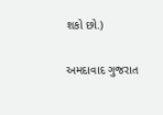શકો છો.)

અમદાવાદ ગુજરાત